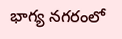భాగ్య నగరంలో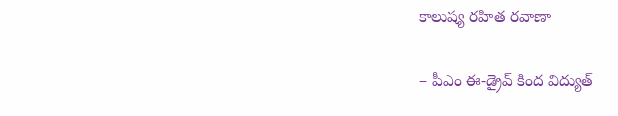కాలుష్య రహిత రవాణా

– పీఎం ఈ-డ్రైవ్ కింద విద్యుత్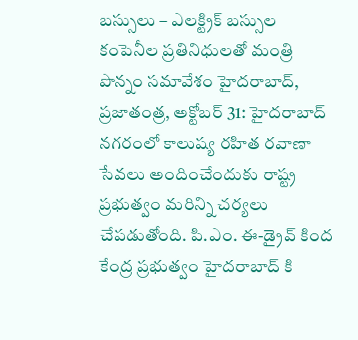బస్సులు – ఎలక్ట్రిక్ బస్సుల కంపెనీల ప్రతినిధులతో మంత్రి పొన్నం సమావేశం హైదరాబాద్, ప్రజాతంత్ర, అక్టోబర్ 31: హైదరాబాద్ నగరంలో కాలుష్య రహిత రవాణా సేవలు అందించేందుకు రాష్ట్ర ప్రభుత్వం మరిన్ని చర్యలు చేపడుతోంది. పి.ఎం. ఈ-డ్రైవ్ కింద కేంద్ర ప్రభుత్వం హైదరాబాద్ కి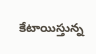కేటాయిస్తున్న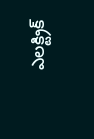ఎలక్ట్రిక్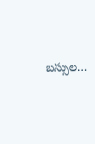బస్సుల…